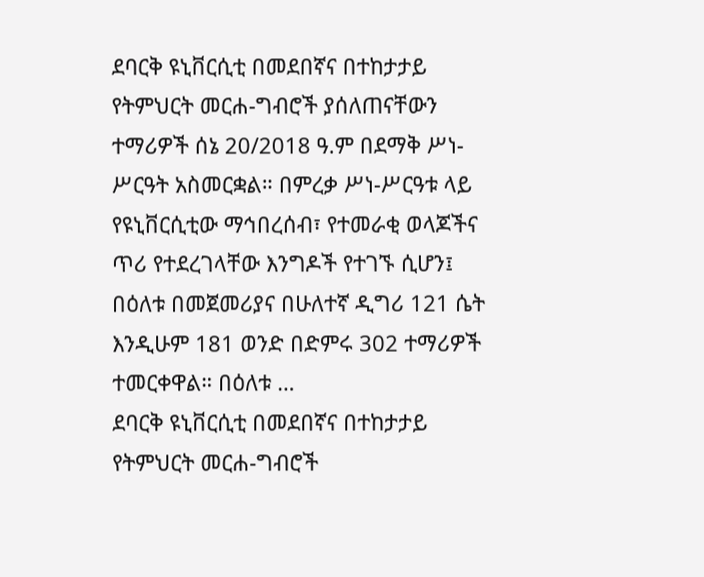ደባርቅ ዩኒቨርሲቲ በመደበኛና በተከታታይ የትምህርት መርሐ-ግብሮች ያሰለጠናቸውን ተማሪዎች ሰኔ 20/2018 ዓ.ም በደማቅ ሥነ-ሥርዓት አስመርቋል። በምረቃ ሥነ-ሥርዓቱ ላይ የዩኒቨርሲቲው ማኅበረሰብ፣ የተመራቂ ወላጆችና ጥሪ የተደረገላቸው እንግዶች የተገኙ ሲሆን፤ በዕለቱ በመጀመሪያና በሁለተኛ ዲግሪ 121 ሴት እንዲሁም 181 ወንድ በድምሩ 302 ተማሪዎች ተመርቀዋል። በዕለቱ …
ደባርቅ ዩኒቨርሲቲ በመደበኛና በተከታታይ የትምህርት መርሐ-ግብሮች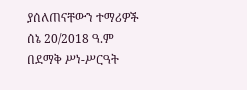ያሰለጠናቸውን ተማሪዎች ሰኔ 20/2018 ዓ.ም በደማቅ ሥነ-ሥርዓት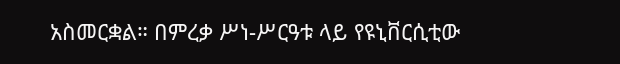አስመርቋል። በምረቃ ሥነ-ሥርዓቱ ላይ የዩኒቨርሲቲው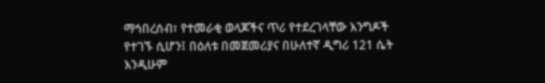ማኅበረሰብ፣ የተመራቂ ወላጆችና ጥሪ የተደረገላቸው እንግዶች የተገኙ ሲሆን፤ በዕለቱ በመጀመሪያና በሁለተኛ ዲግሪ 121 ሴት እንዲሁም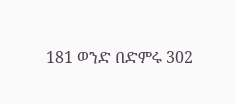181 ወንድ በድምሩ 302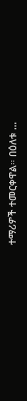ተማሪዎች ተመርቀዋል። በዕለቱ …